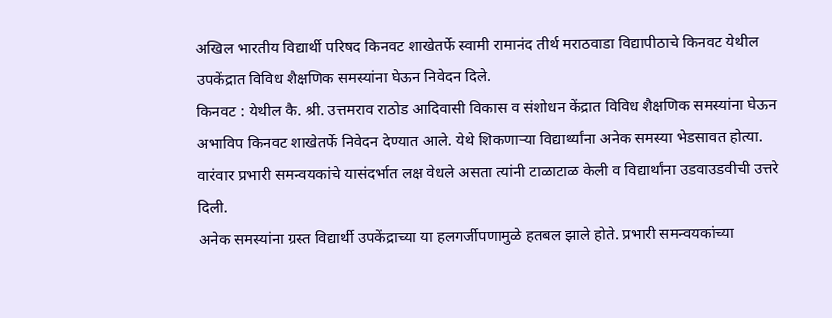अखिल भारतीय विद्यार्थी परिषद किनवट शाखेतर्फे स्वामी रामानंद तीर्थ मराठवाडा विद्यापीठाचे किनवट येथील उपकेंद्रात विविध शैक्षणिक समस्यांना घेऊन निवेदन दिले.
किनवट : येथील कै. श्री. उत्तमराव राठोड आदिवासी विकास व संशोधन केंद्रात विविध शैक्षणिक समस्यांना घेऊन अभाविप किनवट शाखेतर्फे निवेदन देण्यात आले. येथे शिकणाऱ्या विद्यार्थ्यांना अनेक समस्या भेडसावत होत्या. वारंवार प्रभारी समन्वयकांचे यासंदर्भात लक्ष वेधले असता त्यांनी टाळाटाळ केली व विद्यार्थांना उडवाउडवीची उत्तरे दिली.
अनेक समस्यांना ग्रस्त विद्यार्थी उपकेंद्राच्या या हलगर्जीपणामुळे हतबल झाले होते. प्रभारी समन्वयकांच्या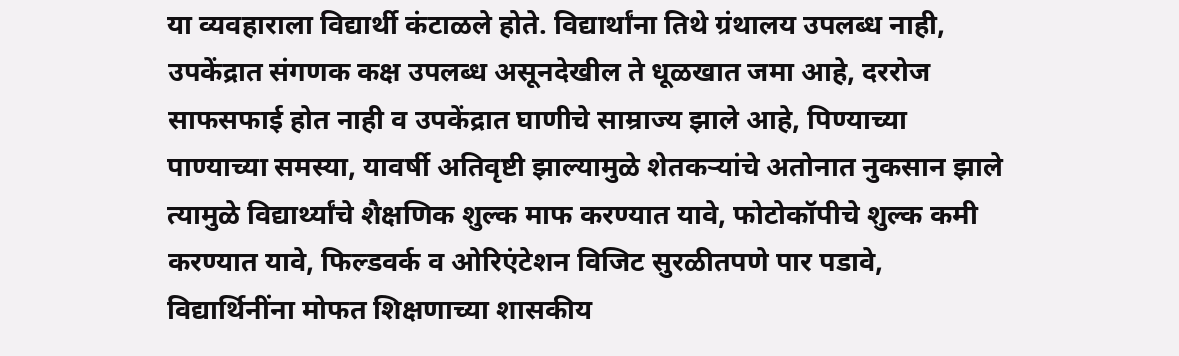या व्यवहाराला विद्यार्थी कंटाळले होते. विद्यार्थांना तिथे ग्रंथालय उपलब्ध नाही, उपकेंद्रात संगणक कक्ष उपलब्ध असूनदेखील ते धूळखात जमा आहे, दररोज साफसफाई होत नाही व उपकेंद्रात घाणीचे साम्राज्य झाले आहे, पिण्याच्या पाण्याच्या समस्या, यावर्षी अतिवृष्टी झाल्यामुळे शेतकऱ्यांचे अतोनात नुकसान झाले त्यामुळे विद्यार्थ्यांचे शैक्षणिक शुल्क माफ करण्यात यावे, फोटोकॉपीचे शुल्क कमी करण्यात यावे, फिल्डवर्क व ओरिएंटेशन विजिट सुरळीतपणे पार पडावे, विद्यार्थिनींना मोफत शिक्षणाच्या शासकीय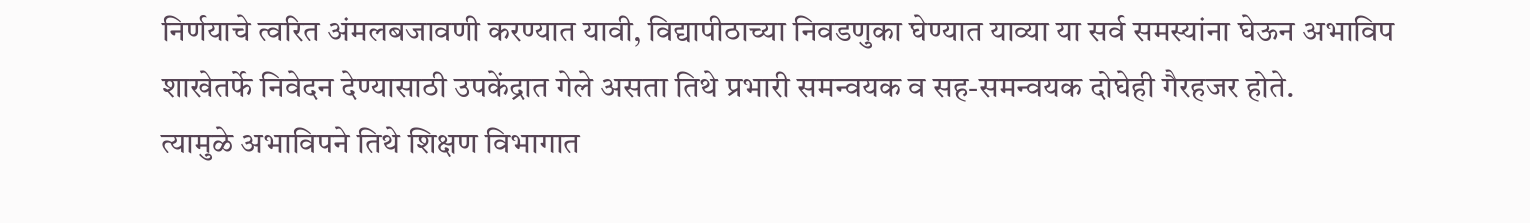निर्णयाचे त्वरित अंमलबजावणी करण्यात यावी, विद्यापीठाच्या निवडणुका घेण्यात याव्या या सर्व समस्यांना घेऊन अभाविप शाखेतर्फे निवेदन देण्यासाठी उपकेंद्रात गेले असता तिथे प्रभारी समन्वयक व सह-समन्वयक दोघेही गैरहजर होते.
त्यामुळे अभाविपने तिथे शिक्षण विभागात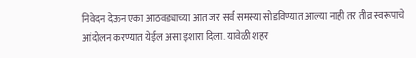निवेदन देऊन एका आठवड्याच्या आत जर सर्व समस्या सोडविण्यात आल्या नाही तर तीव्र स्वरूपाचे आंदोलन करण्यात येईल असा इशारा दिला. यावेळी शहर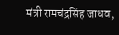मंत्री रामचंद्रसिंह जाधव,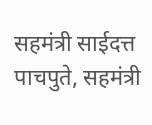सहमंत्री साईदत्त पाचपुते, सहमंत्री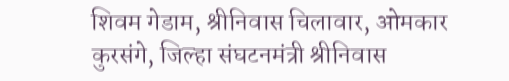शिवम गेडाम, श्रीनिवास चिलावार, ओमकार कुरसंगे, जिल्हा संघटनमंत्री श्रीनिवास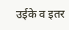उईके व इतर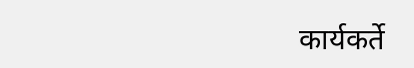कार्यकर्ते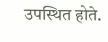उपस्थित होते.